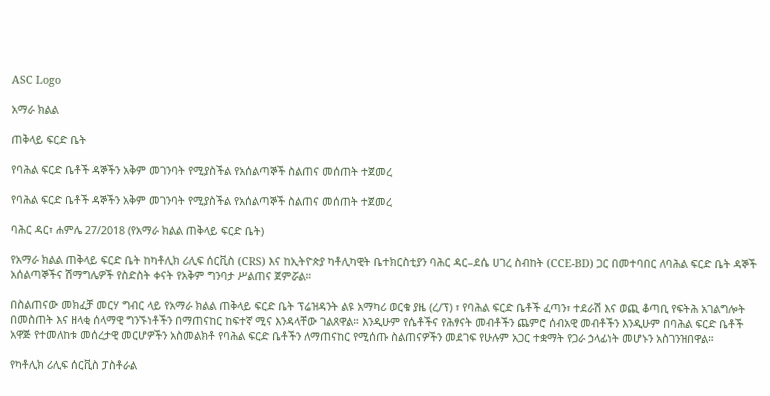ASC Logo

አማራ ክልል

ጠቅላይ ፍርድ ቤት

የባሕል ፍርድ ቤቶች ዳኞችን አቅም መገንባት የሚያስችል የአሰልጣኞች ስልጠና መሰጠት ተጀመረ

የባሕል ፍርድ ቤቶች ዳኞችን አቅም መገንባት የሚያስችል የአሰልጣኞች ስልጠና መሰጠት ተጀመረ

ባሕር ዳር፣ ሐምሌ 27/2018 (የአማራ ክልል ጠቅላይ ፍርድ ቤት)

የአማራ ክልል ጠቅላይ ፍርድ ቤት ከካቶሊክ ሪሊፍ ሰርቪስ (CRS) እና ከኢትዮጵያ ካቶሊካዊት ቤተክርስቲያን ባሕር ዳር–ደሴ ሀገረ ስብከት (CCE-BD) ጋር በመተባበር ለባሕል ፍርድ ቤት ዳኞች አሰልጣኞችና ሽማግሌዎች የስድስት ቀናት የአቅም ግንባታ ሥልጠና ጀምሯል።

በስልጠናው መክፈቻ መርሃ ግብር ላይ የአማራ ክልል ጠቅላይ ፍርድ ቤት ፕሬዝዳንት ልዩ አማካሪ ወርቁ ያዜ (ረ/ፕ) ፣ የባሕል ፍርድ ቤቶች ፈጣን፣ ተደራሽ እና ወጪ ቆጣቢ የፍትሕ አገልግሎት በመስጠት እና ዘላቂ ሰላማዊ ግንኙነቶችን በማጠናከር ከፍተኛ ሚና እንዳላቸው ገልጸዋል። እንዲሁም የሴቶችና የሕፃናት መብቶችን ጨምሮ ሰብአዊ መብቶችን እንዲሁም በባሕል ፍርድ ቤቶች አዋጅ የተመለከቱ መሰረታዊ መርሆዎችን አስመልክቶ የባሕል ፍርድ ቤቶችን ለማጠናከር የሚሰጡ ስልጠናዎችን መደገፍ የሁሉም አጋር ተቋማት የጋራ ኃላፊነት መሆኑን አስገንዝበዋል።

የካቶሊክ ሪሊፍ ሰርቪስ ፓስቶራል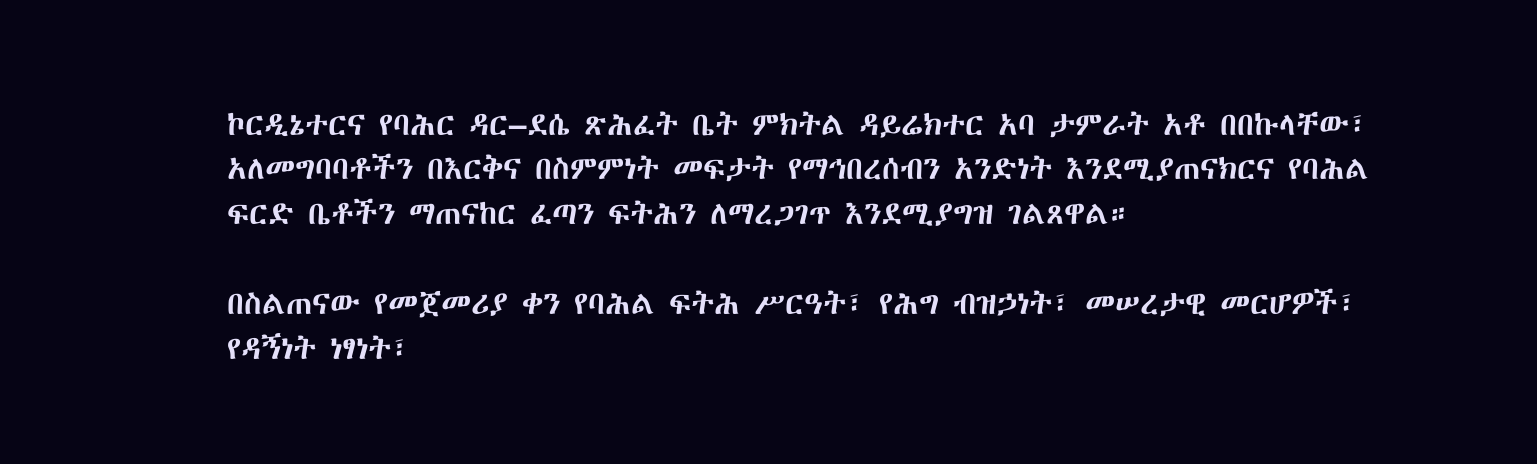ኮርዲኔተርና የባሕር ዳር–ደሴ ጽሕፈት ቤት ምክትል ዳይሬክተር አባ ታምራት አቶ በበኩላቸው፣ አለመግባባቶችን በእርቅና በስምምነት መፍታት የማኅበረሰብን አንድነት እንደሚያጠናክርና የባሕል ፍርድ ቤቶችን ማጠናከር ፈጣን ፍትሕን ለማረጋገጥ እንደሚያግዝ ገልጸዋል።

በስልጠናው የመጀመሪያ ቀን የባሕል ፍትሕ ሥርዓት፣ የሕግ ብዝኃነት፣ መሠረታዊ መርሆዎች፣ የዳኝነት ነፃነት፣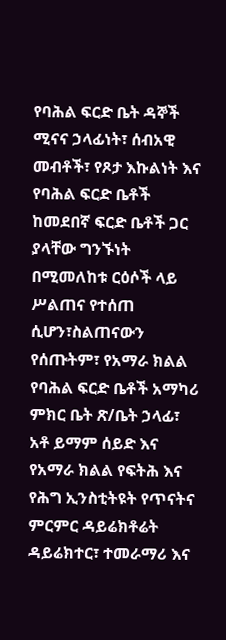የባሕል ፍርድ ቤት ዳኞች ሚናና ኃላፊነት፣ ሰብአዊ መብቶች፣ የጾታ እኩልነት እና የባሕል ፍርድ ቤቶች ከመደበኛ ፍርድ ቤቶች ጋር ያላቸው ግንኙነት በሚመለከቱ ርዕሶች ላይ ሥልጠና የተሰጠ ሲሆን፣ስልጠናውን የሰጡትም፣ የአማራ ክልል የባሕል ፍርድ ቤቶች አማካሪ ምክር ቤት ጽ/ቤት ኃላፊ፣ አቶ ይማም ሰይድ እና የአማራ ክልል የፍትሕ እና የሕግ ኢንስቲትዩት የጥናትና ምርምር ዳይሬክቶሬት ዳይሬክተር፣ ተመራማሪ እና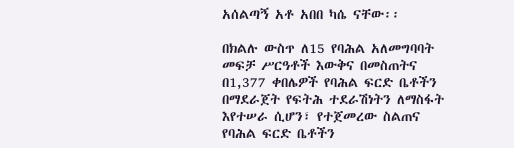አሰልጣኝ አቶ አበበ ካሴ ናቸው፡፡

በክልሉ ውስጥ ለ15 የባሕል አለመግባባት መፍቻ ሥርዓቶች እውቅና በመስጠትና በ1,377 ቀበሌዎች የባሕል ፍርድ ቤቶችን በማደራጀት የፍትሕ ተደራሽነትን ለማስፋት እየተሠራ ሲሆን፣ የተጀመረው ስልጠና የባሕል ፍርድ ቤቶችን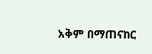አቅም በማጠናከር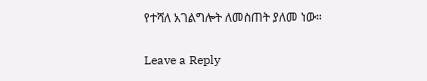የተሻለ አገልግሎት ለመስጠት ያለመ ነው።

Leave a Reply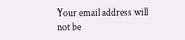Your email address will not be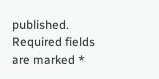published. Required fields are marked *